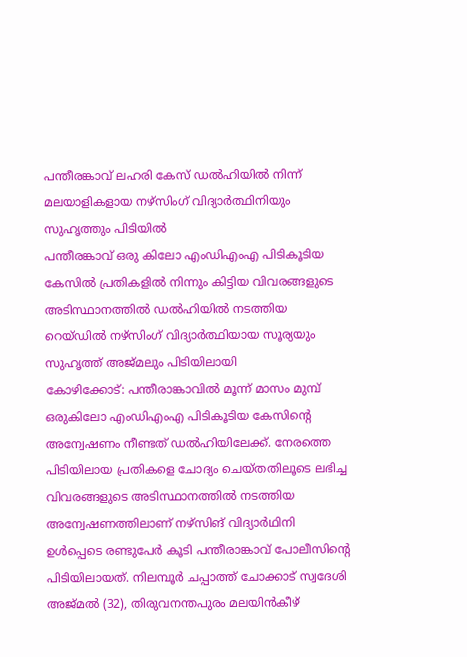പന്തീരങ്കാവ് ലഹരി കേസ് ഡൽഹിയിൽ നിന്ന് മലയാളികളായ നഴ്സിംഗ് വിദ്യാർത്ഥിനിയും സുഹൃത്തും പിടിയിൽ
പന്തീരങ്കാവ് ഒരു കിലോ എംഡിഎംഎ പിടികൂടിയ കേസിൽ പ്രതികളിൽ നിന്നും കിട്ടിയ വിവരങ്ങളുടെ അടിസ്ഥാനത്തിൽ ഡൽഹിയിൽ നടത്തിയ റെയ്ഡിൽ നഴ്സിംഗ് വിദ്യാർത്ഥിയായ സൂര്യയും സുഹൃത്ത് അജ്മലും പിടിയിലായി
കോഴിക്കോട്: പന്തീരാങ്കാവിൽ മൂന്ന് മാസം മുമ്പ് ഒരുകിലോ എംഡിഎംഎ പിടികൂടിയ കേസിന്റെ അന്വേഷണം നീണ്ടത് ഡൽഹിയിലേക്ക്. നേരത്തെ പിടിയിലായ പ്രതികളെ ചോദ്യം ചെയ്തതിലൂടെ ലഭിച്ച വിവരങ്ങളുടെ അടിസ്ഥാനത്തിൽ നടത്തിയ അന്വേഷണത്തിലാണ് നഴ്സിങ് വിദ്യാർഥിനി ഉൾപ്പെടെ രണ്ടുപേർ കൂടി പന്തീരാങ്കാവ് പോലീസിന്റെ പിടിയിലായത്. നിലമ്പൂർ ചപ്പാത്ത് ചോക്കാട് സ്വദേശി അജ്മൽ (32), തിരുവനന്തപുരം മലയിൻകീഴ്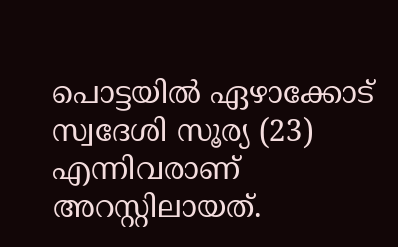പൊട്ടയിൽ ഏഴാക്കോട് സ്വദേശി സൂര്യ (23) എന്നിവരാണ് അറസ്റ്റിലായത്.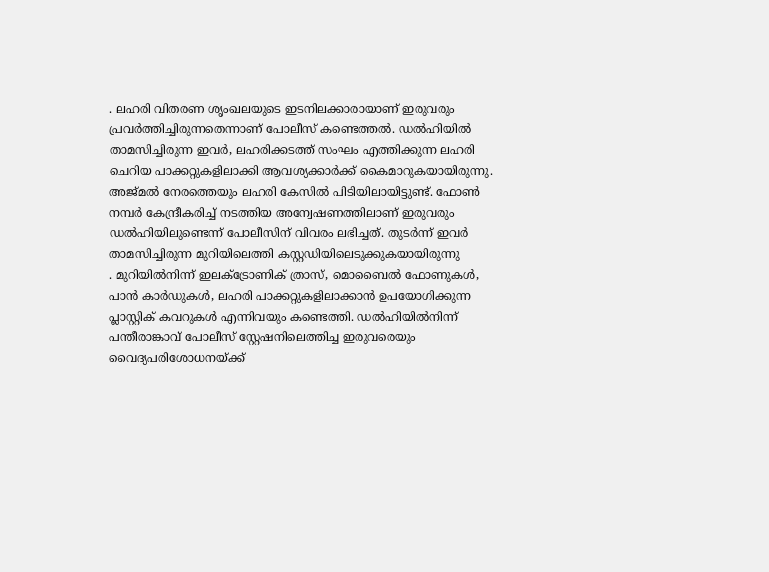. ലഹരി വിതരണ ശൃംഖലയുടെ ഇടനിലക്കാരായാണ് ഇരുവരും പ്രവർത്തിച്ചിരുന്നതെന്നാണ് പോലീസ് കണ്ടെത്തൽ. ഡൽഹിയിൽ താമസിച്ചിരുന്ന ഇവർ, ലഹരിക്കടത്ത് സംഘം എത്തിക്കുന്ന ലഹരി ചെറിയ പാക്കറ്റുകളിലാക്കി ആവശ്യക്കാർക്ക് കൈമാറുകയായിരുന്നു. അജ്മൽ നേരത്തെയും ലഹരി കേസിൽ പിടിയിലായിട്ടുണ്ട്. ഫോൺ നമ്പർ കേന്ദ്രീകരിച്ച് നടത്തിയ അന്വേഷണത്തിലാണ് ഇരുവരും ഡൽഹിയിലുണ്ടെന്ന് പോലീസിന് വിവരം ലഭിച്ചത്. തുടർന്ന് ഇവർ താമസിച്ചിരുന്ന മുറിയിലെത്തി കസ്റ്റഡിയിലെടുക്കുകയായിരുന്നു
. മുറിയിൽനിന്ന് ഇലക്ട്രോണിക് ത്രാസ്, മൊബൈൽ ഫോണുകൾ, പാൻ കാർഡുകൾ, ലഹരി പാക്കറ്റുകളിലാക്കാൻ ഉപയോഗിക്കുന്ന പ്ലാസ്റ്റിക് കവറുകൾ എന്നിവയും കണ്ടെത്തി. ഡൽഹിയിൽനിന്ന് പന്തീരാങ്കാവ് പോലീസ് സ്റ്റേഷനിലെത്തിച്ച ഇരുവരെയും വൈദ്യപരിശോധനയ്ക്ക്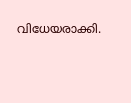വിധേയരാക്കി.